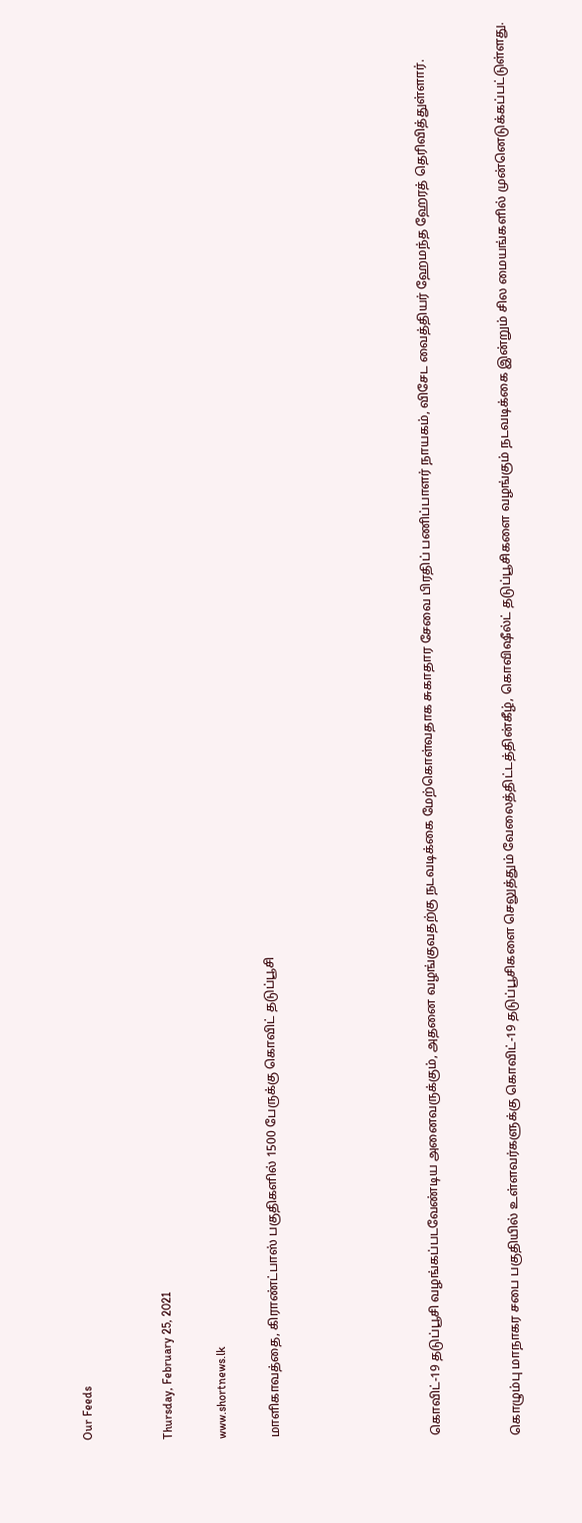Our Feeds


Thursday, February 25, 2021

www.shortnews.lk

மாளிகாவத்தை, கிராண்ட்பாஸ் பகுதிகளில் 1500 பேருக்கு கொவிட் தடுப்பூசி





கொவிட்-19 தடுப்பூசி வழங்கப்படவேண்டிய அனைவருக்கும், அதனை வழங்குவதற்கு நடவடிக்கை மேற்கொள்வதாக சுகாதார சேவை பிரதிப் பணிப்பாளர் நாயகம், விசேட வைத்தியர் ஹேமந்த ஹேரத் தெரிவித்துள்ளார்.


கொழும்பு மாநாகர சபை பகுதியில் உள்ளவர்களுக்கு கொவிட்-19 தடுப்பூசிகளை செலுத்தும் வேலைத்திட்டத்தின்கீழ், கொவிஷீல்ட் தடுப்பூசிகளை வழங்கும் நடவடிக்கை இன்றும் சில மையங்களில் முன்னெடுக்கப்பட்டுள்ளது.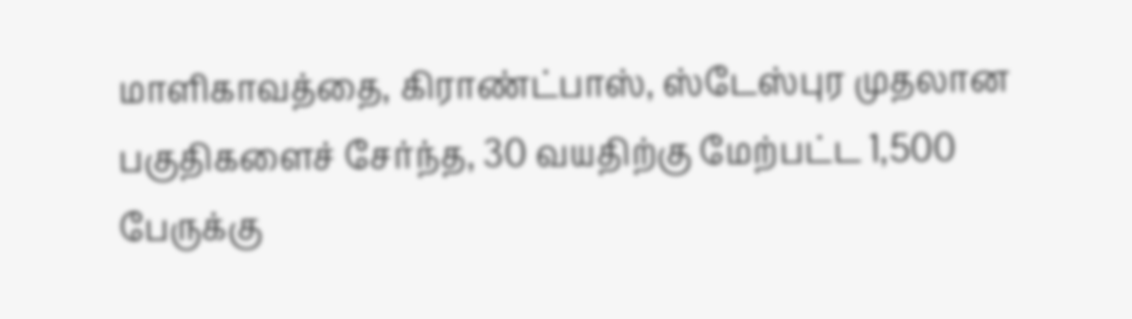மாளிகாவத்தை, கிராண்ட்பாஸ், ஸ்டேஸ்புர முதலான பகுதிகளைச் சேர்ந்த, 30 வயதிற்கு மேற்பட்ட 1,500 பேருக்கு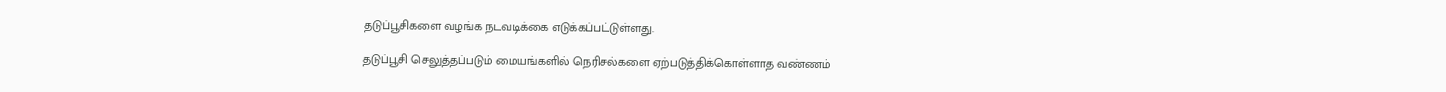தடுப்பூசிகளை வழங்க நடவடிக்கை எடுக்கப்பட்டுள்ளது.

தடுப்பூசி செலுத்தப்படும் மையங்களில் நெரிசல்களை ஏற்படுத்திக்கொள்ளாத வண்ணம்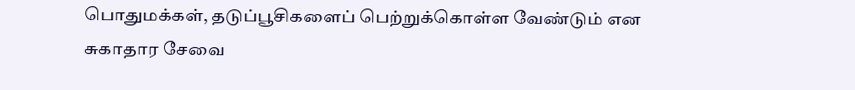பொதுமக்கள், தடுப்பூசிகளைப் பெற்றுக்கொள்ள வேண்டும் என சுகாதார சேவை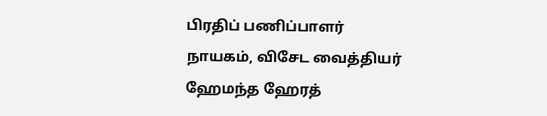பிரதிப் பணிப்பாளர் நாயகம், விசேட வைத்தியர் ஹேமந்த ஹேரத்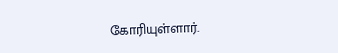கோரியுள்ளார்.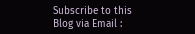Subscribe to this Blog via Email :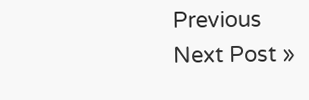Previous
Next Post »